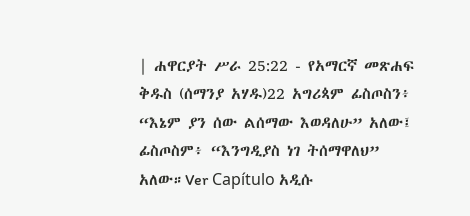| ሐዋርያት ሥራ 25:22 - የአማርኛ መጽሐፍ ቅዱስ (ሰማንያ አሃዱ)22 አግሪጳም ፊስጦስን፥ “እኔም ያን ሰው ልሰማው እወዳለሁ” አለው፤ ፊስጦስም፥ “እንግዲያስ ነገ ትሰማዋለህ” አለው።Ver Capítulo አዲሱ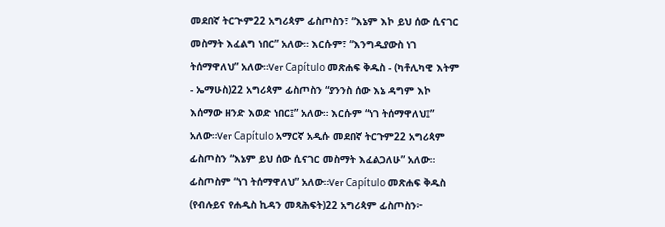መደበኛ ትርጒም22 አግሪጳም ፊስጦስን፣ “እኔም እኮ ይህ ሰው ሲናገር መስማት እፈልግ ነበር” አለው። እርሱም፣ “እንግዲያውስ ነገ ትሰማዋለህ” አለው።Ver Capítulo መጽሐፍ ቅዱስ - (ካቶሊካዊ እትም - ኤማሁስ)22 አግሪጳም ፊስጦስን “ያንንስ ሰው እኔ ዳግም እኮ እሰማው ዘንድ እወድ ነበር፤” አለው። እርሱም “ነገ ትሰማዋለህ፤” አለው።Ver Capítulo አማርኛ አዲሱ መደበኛ ትርጉም22 አግሪጳም ፊስጦስን “እኔም ይህ ሰው ሲናገር መስማት እፈልጋለሁ” አለው። ፊስጦስም “ነገ ትሰማዋለህ” አለው።Ver Capítulo መጽሐፍ ቅዱስ (የብሉይና የሐዲስ ኪዳን መጻሕፍት)22 አግሪጳም ፊስጦስን፦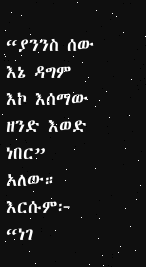“ያንንስ ሰው እኔ ዳግም እኮ እሰማው ዘንድ እወድ ነበር” አለው። እርሱም፦ “ነገ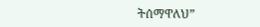ትሰማዋለህ”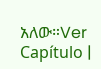አለው።Ver Capítulo |